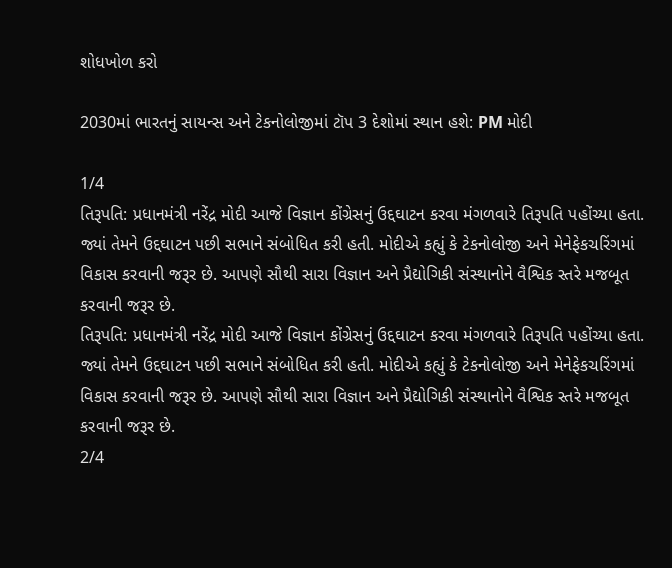શોધખોળ કરો

2030માં ભારતનું સાયન્સ અને ટેકનોલોજીમાં ટૉપ 3 દેશોમાં સ્થાન હશે: PM મોદી

1/4
તિરૂપતિ: પ્રધાનમંત્રી નરેંદ્ર મોદી આજે વિજ્ઞાન કોંગ્રેસનું ઉદ્દઘાટન કરવા મંગળવારે તિરૂપતિ પહોંચ્યા હતા. જ્યાં તેમને ઉદ્દઘાટન પછી સભાને સંબોધિત કરી હતી. મોદીએ કહ્યું કે ટેકનોલોજી અને મેનેફેકચરિંગમાં વિકાસ કરવાની જરૂર છે. આપણે સૌથી સારા વિજ્ઞાન અને પ્રૈદ્યોગિકી સંસ્થાનોને વૈશ્વિક સ્તરે મજબૂત કરવાની જરૂર છે.
તિરૂપતિ: પ્રધાનમંત્રી નરેંદ્ર મોદી આજે વિજ્ઞાન કોંગ્રેસનું ઉદ્દઘાટન કરવા મંગળવારે તિરૂપતિ પહોંચ્યા હતા. જ્યાં તેમને ઉદ્દઘાટન પછી સભાને સંબોધિત કરી હતી. મોદીએ કહ્યું કે ટેકનોલોજી અને મેનેફેકચરિંગમાં વિકાસ કરવાની જરૂર છે. આપણે સૌથી સારા વિજ્ઞાન અને પ્રૈદ્યોગિકી સંસ્થાનોને વૈશ્વિક સ્તરે મજબૂત કરવાની જરૂર છે.
2/4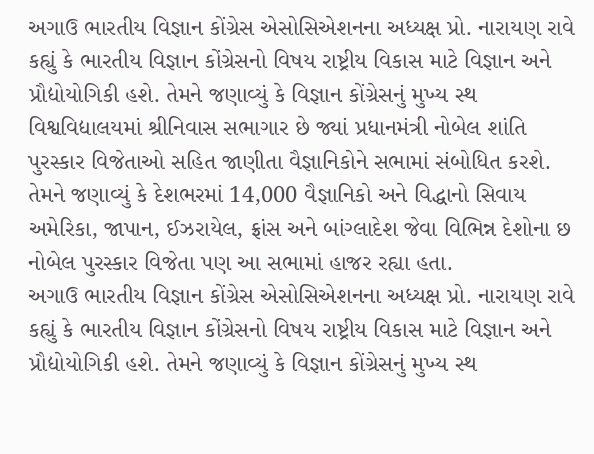અગાઉ ભારતીય વિજ્ઞાન કોંગ્રેસ એસોસિએશનના અધ્યક્ષ પ્રો. નારાયણ રાવે કહ્યું કે ભારતીય વિજ્ઞાન કોંગ્રેસનો વિષય રાષ્ટ્રીય વિકાસ માટે વિજ્ઞાન અને પ્રૌદ્યોયોગિકી હશે. તેમને જણાવ્યું કે વિજ્ઞાન કોંગ્રેસનું મુખ્ય સ્થ વિશ્વવિદ્યાલયમાં શ્રીનિવાસ સભાગાર છે જ્યાં પ્રધાનમંત્રી નોબેલ શાંતિ પુરસ્કાર વિજેતાઓ સહિત જાણીતા વૈજ્ઞાનિકોને સભામાં સંબોધિત કરશે. તેમને જણાવ્યું કે દેશભરમાં 14,000 વૈજ્ઞાનિકો અને વિદ્ધાનો સિવાય અમેરિકા, જાપાન, ઈઝરાયેલ, ફ્રાંસ અને બાંગ્લાદેશ જેવા વિભિન્ન દેશોના છ નોબેલ પુરસ્કાર વિજેતા પણ આ સભામાં હાજર રહ્યા હતા.
અગાઉ ભારતીય વિજ્ઞાન કોંગ્રેસ એસોસિએશનના અધ્યક્ષ પ્રો. નારાયણ રાવે કહ્યું કે ભારતીય વિજ્ઞાન કોંગ્રેસનો વિષય રાષ્ટ્રીય વિકાસ માટે વિજ્ઞાન અને પ્રૌદ્યોયોગિકી હશે. તેમને જણાવ્યું કે વિજ્ઞાન કોંગ્રેસનું મુખ્ય સ્થ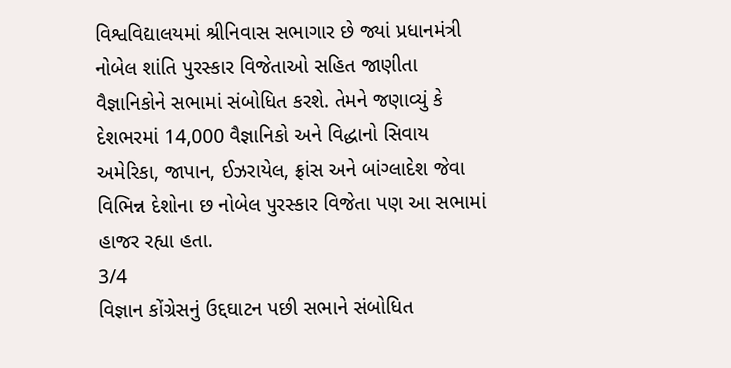વિશ્વવિદ્યાલયમાં શ્રીનિવાસ સભાગાર છે જ્યાં પ્રધાનમંત્રી નોબેલ શાંતિ પુરસ્કાર વિજેતાઓ સહિત જાણીતા વૈજ્ઞાનિકોને સભામાં સંબોધિત કરશે. તેમને જણાવ્યું કે દેશભરમાં 14,000 વૈજ્ઞાનિકો અને વિદ્ધાનો સિવાય અમેરિકા, જાપાન, ઈઝરાયેલ, ફ્રાંસ અને બાંગ્લાદેશ જેવા વિભિન્ન દેશોના છ નોબેલ પુરસ્કાર વિજેતા પણ આ સભામાં હાજર રહ્યા હતા.
3/4
વિજ્ઞાન કોંગ્રેસનું ઉદ્દઘાટન પછી સભાને સંબોધિત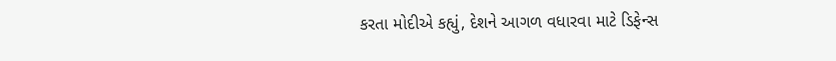કરતા મોદીએ કહ્યું, દેશને આગળ વધારવા માટે ડિફેન્સ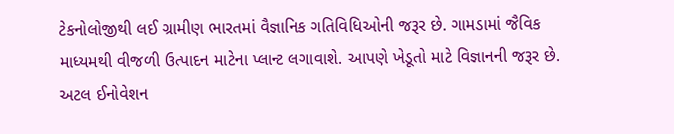ટેકનોલોજીથી લઈ ગ્રામીણ ભારતમાં વૈજ્ઞાનિક ગતિવિધિઓની જરૂર છે. ગામડામાં જૈવિક માધ્યમથી વીજળી ઉત્પાદન માટેના પ્લાન્ટ લગાવાશે. આપણે ખેડૂતો માટે વિજ્ઞાનની જરૂર છે. અટલ ઈનોવેશન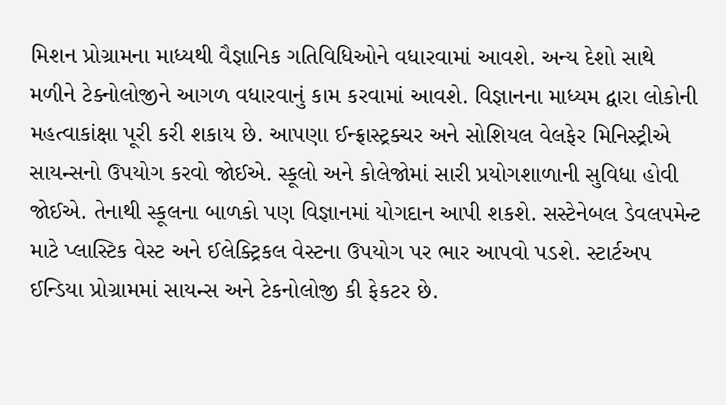મિશન પ્રોગ્રામના માધ્યથી વૈજ્ઞાનિક ગતિવિધિઓને વધારવામાં આવશે. અન્ય દેશો સાથે મળીને ટેક્નોલોજીને આગળ વધારવાનું કામ કરવામાં આવશે. વિજ્ઞાનના માધ્યમ દ્વારા લોકોની મહત્વાકાંક્ષા પૂરી કરી શકાય છે. આપણા ઈન્ફ્રાસ્ટ્રક્ચર અને સોશિયલ વેલફેર મિનિસ્ટ્રીએ સાયન્સનો ઉપયોગ કરવો જોઈએ. સ્કૂલો અને કોલેજોમાં સારી પ્રયોગશાળાની સુવિધા હોવી જોઈએ. તેનાથી સ્કૂલના બાળકો પણ વિજ્ઞાનમાં યોગદાન આપી શકશે. સસ્ટેનેબલ ડેવલપમેન્ટ માટે પ્લાસ્ટિક વેસ્ટ અને ઈલેક્ટ્રિકલ વેસ્ટના ઉપયોગ પર ભાર આપવો પડશે. સ્ટાર્ટઅપ ઈન્ડિયા પ્રોગ્રામમાં સાયન્સ અને ટેકનોલોજી કી ફેકટર છે.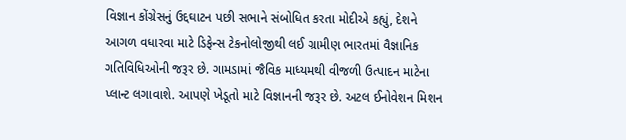વિજ્ઞાન કોંગ્રેસનું ઉદ્દઘાટન પછી સભાને સંબોધિત કરતા મોદીએ કહ્યું, દેશને આગળ વધારવા માટે ડિફેન્સ ટેકનોલોજીથી લઈ ગ્રામીણ ભારતમાં વૈજ્ઞાનિક ગતિવિધિઓની જરૂર છે. ગામડામાં જૈવિક માધ્યમથી વીજળી ઉત્પાદન માટેના પ્લાન્ટ લગાવાશે. આપણે ખેડૂતો માટે વિજ્ઞાનની જરૂર છે. અટલ ઈનોવેશન મિશન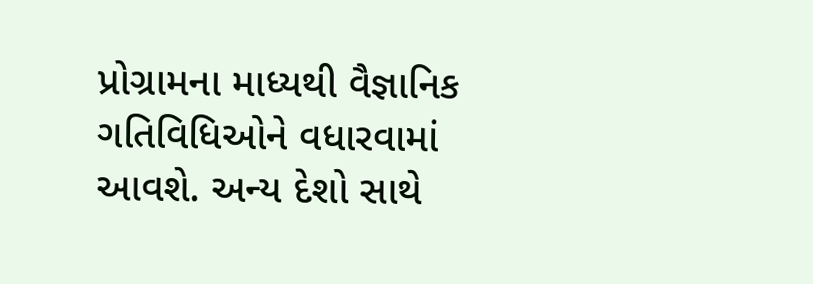પ્રોગ્રામના માધ્યથી વૈજ્ઞાનિક ગતિવિધિઓને વધારવામાં આવશે. અન્ય દેશો સાથે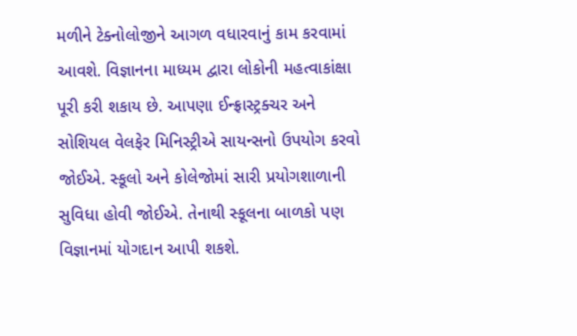મળીને ટેક્નોલોજીને આગળ વધારવાનું કામ કરવામાં આવશે. વિજ્ઞાનના માધ્યમ દ્વારા લોકોની મહત્વાકાંક્ષા પૂરી કરી શકાય છે. આપણા ઈન્ફ્રાસ્ટ્રક્ચર અને સોશિયલ વેલફેર મિનિસ્ટ્રીએ સાયન્સનો ઉપયોગ કરવો જોઈએ. સ્કૂલો અને કોલેજોમાં સારી પ્રયોગશાળાની સુવિધા હોવી જોઈએ. તેનાથી સ્કૂલના બાળકો પણ વિજ્ઞાનમાં યોગદાન આપી શકશે.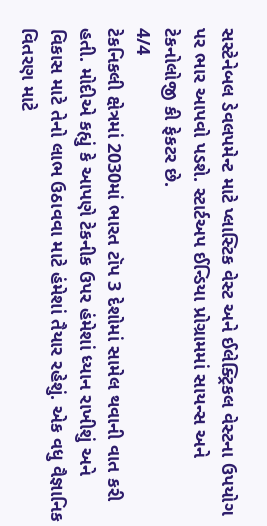સસ્ટેનેબલ ડેવલપમેન્ટ માટે પ્લાસ્ટિક વેસ્ટ અને ઈલેક્ટ્રિકલ વેસ્ટના ઉપયોગ પર ભાર આપવો પડશે. સ્ટાર્ટઅપ ઈન્ડિયા પ્રોગ્રામમાં સાયન્સ અને ટેકનોલોજી કી ફેકટર છે.
4/4
ટેકનિકલી ક્ષેત્રમાં 2030માં ભારત ટૉપ 3 દેશોમાં સામેલ થવાની વાત કરી હતી. મોદીએ કહ્યું કે આપણે ટેકનીક ઉપર હંમેશાં ધ્યાન રાખીશું અને વિકાસ માટે તેનો લાભ ઉઠાવવા માટે હંમેશાં તૈયાર રહેશું. એક વધુ વૈજ્ઞાનિક વિતરણ માટે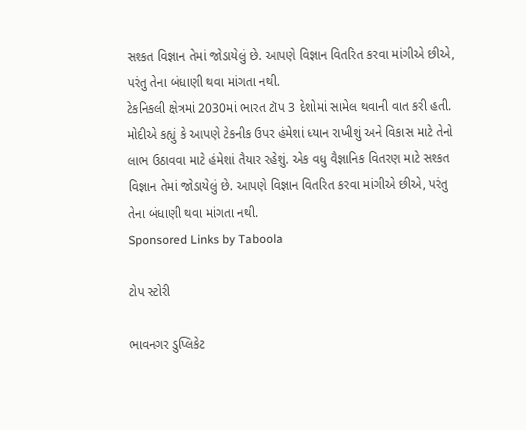સશ્કત વિજ્ઞાન તેમાં જોડાયેલું છે. આપણે વિજ્ઞાન વિતરિત કરવા માંગીએ છીએ, પરંતુ તેના બંધાણી થવા માંગતા નથી.
ટેકનિકલી ક્ષેત્રમાં 2030માં ભારત ટૉપ 3 દેશોમાં સામેલ થવાની વાત કરી હતી. મોદીએ કહ્યું કે આપણે ટેકનીક ઉપર હંમેશાં ધ્યાન રાખીશું અને વિકાસ માટે તેનો લાભ ઉઠાવવા માટે હંમેશાં તૈયાર રહેશું. એક વધુ વૈજ્ઞાનિક વિતરણ માટે સશ્કત વિજ્ઞાન તેમાં જોડાયેલું છે. આપણે વિજ્ઞાન વિતરિત કરવા માંગીએ છીએ, પરંતુ તેના બંધાણી થવા માંગતા નથી.
Sponsored Links by Taboola

ટોપ સ્ટોરી

ભાવનગર ડુપ્લિકેટ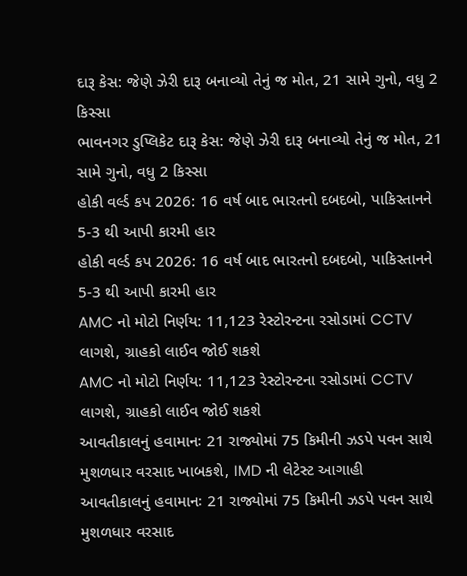દારૂ કેસ: જેણે ઝેરી દારૂ બનાવ્યો તેનું જ મોત, 21 સામે ગુનો, વધુ 2 કિસ્સા
ભાવનગર ડુપ્લિકેટ દારૂ કેસ: જેણે ઝેરી દારૂ બનાવ્યો તેનું જ મોત, 21 સામે ગુનો, વધુ 2 કિસ્સા
હોકી વર્લ્ડ કપ 2026: 16 વર્ષ બાદ ભારતનો દબદબો, પાકિસ્તાનને 5-3 થી આપી કારમી હાર
હોકી વર્લ્ડ કપ 2026: 16 વર્ષ બાદ ભારતનો દબદબો, પાકિસ્તાનને 5-3 થી આપી કારમી હાર
AMC નો મોટો નિર્ણય: 11,123 રેસ્ટોરન્ટના રસોડામાં CCTV લાગશે, ગ્રાહકો લાઈવ જોઈ શકશે
AMC નો મોટો નિર્ણય: 11,123 રેસ્ટોરન્ટના રસોડામાં CCTV લાગશે, ગ્રાહકો લાઈવ જોઈ શકશે
આવતીકાલનું હવામાનઃ 21 રાજ્યોમાં 75 કિમીની ઝડપે પવન સાથે મુશળધાર વરસાદ ખાબકશે, IMD ની લેટેસ્ટ આગાહી
આવતીકાલનું હવામાનઃ 21 રાજ્યોમાં 75 કિમીની ઝડપે પવન સાથે મુશળધાર વરસાદ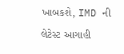ખાબકશે, IMD ની લેટેસ્ટ આગાહી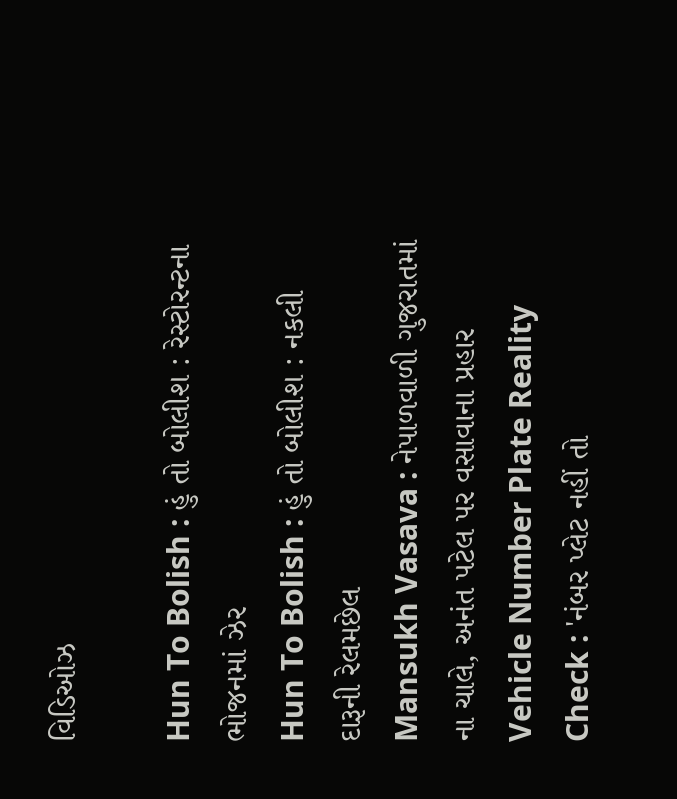વિડિઓઝ

Hun To Bolish : હું તો બોલીશ : રેસ્ટોરન્ટના ભોજનમાં ઝેર
Hun To Bolish : હું તો બોલીશ : નકલી દારૂની રેલમછેલ
Mansukh Vasava : નેપાળવાળી ગુજરાતમાં ના ચાલે, અનંત પટેલ પર વસાવાના પ્રહાર
Vehicle Number Plate Reality Check : 'નંબર પ્લેટ નહીં તો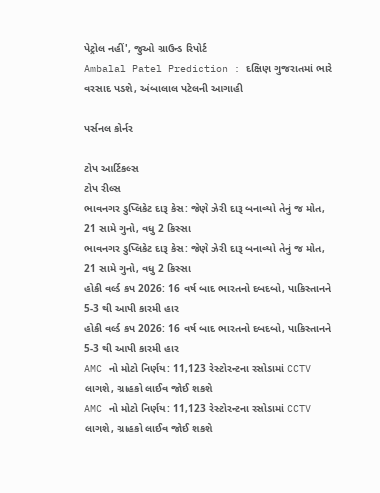પેટ્રોલ નહીં', જુઓ ગ્રાઉન્ડ રિપોર્ટ
Ambalal Patel Prediction : દક્ષિણ ગુજરાતમાં ભારે વરસાદ પડશે, અંબાલાલ પટેલની આગાહી

પર્સનલ કોર્નર

ટોપ આર્ટિકલ્સ
ટોપ રીલ્સ
ભાવનગર ડુપ્લિકેટ દારૂ કેસ: જેણે ઝેરી દારૂ બનાવ્યો તેનું જ મોત, 21 સામે ગુનો, વધુ 2 કિસ્સા
ભાવનગર ડુપ્લિકેટ દારૂ કેસ: જેણે ઝેરી દારૂ બનાવ્યો તેનું જ મોત, 21 સામે ગુનો, વધુ 2 કિસ્સા
હોકી વર્લ્ડ કપ 2026: 16 વર્ષ બાદ ભારતનો દબદબો, પાકિસ્તાનને 5-3 થી આપી કારમી હાર
હોકી વર્લ્ડ કપ 2026: 16 વર્ષ બાદ ભારતનો દબદબો, પાકિસ્તાનને 5-3 થી આપી કારમી હાર
AMC નો મોટો નિર્ણય: 11,123 રેસ્ટોરન્ટના રસોડામાં CCTV લાગશે, ગ્રાહકો લાઈવ જોઈ શકશે
AMC નો મોટો નિર્ણય: 11,123 રેસ્ટોરન્ટના રસોડામાં CCTV લાગશે, ગ્રાહકો લાઈવ જોઈ શકશે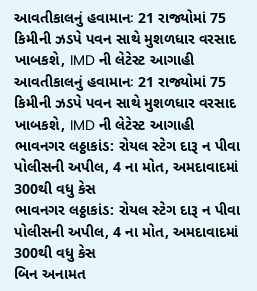આવતીકાલનું હવામાનઃ 21 રાજ્યોમાં 75 કિમીની ઝડપે પવન સાથે મુશળધાર વરસાદ ખાબકશે, IMD ની લેટેસ્ટ આગાહી
આવતીકાલનું હવામાનઃ 21 રાજ્યોમાં 75 કિમીની ઝડપે પવન સાથે મુશળધાર વરસાદ ખાબકશે, IMD ની લેટેસ્ટ આગાહી
ભાવનગર લઠ્ઠાકાંડ: રોયલ સ્ટેગ દારૂ ન પીવા પોલીસની અપીલ, 4 ના મોત, અમદાવાદમાં 300થી વધુ કેસ
ભાવનગર લઠ્ઠાકાંડ: રોયલ સ્ટેગ દારૂ ન પીવા પોલીસની અપીલ, 4 ના મોત, અમદાવાદમાં 300થી વધુ કેસ
બિન અનામત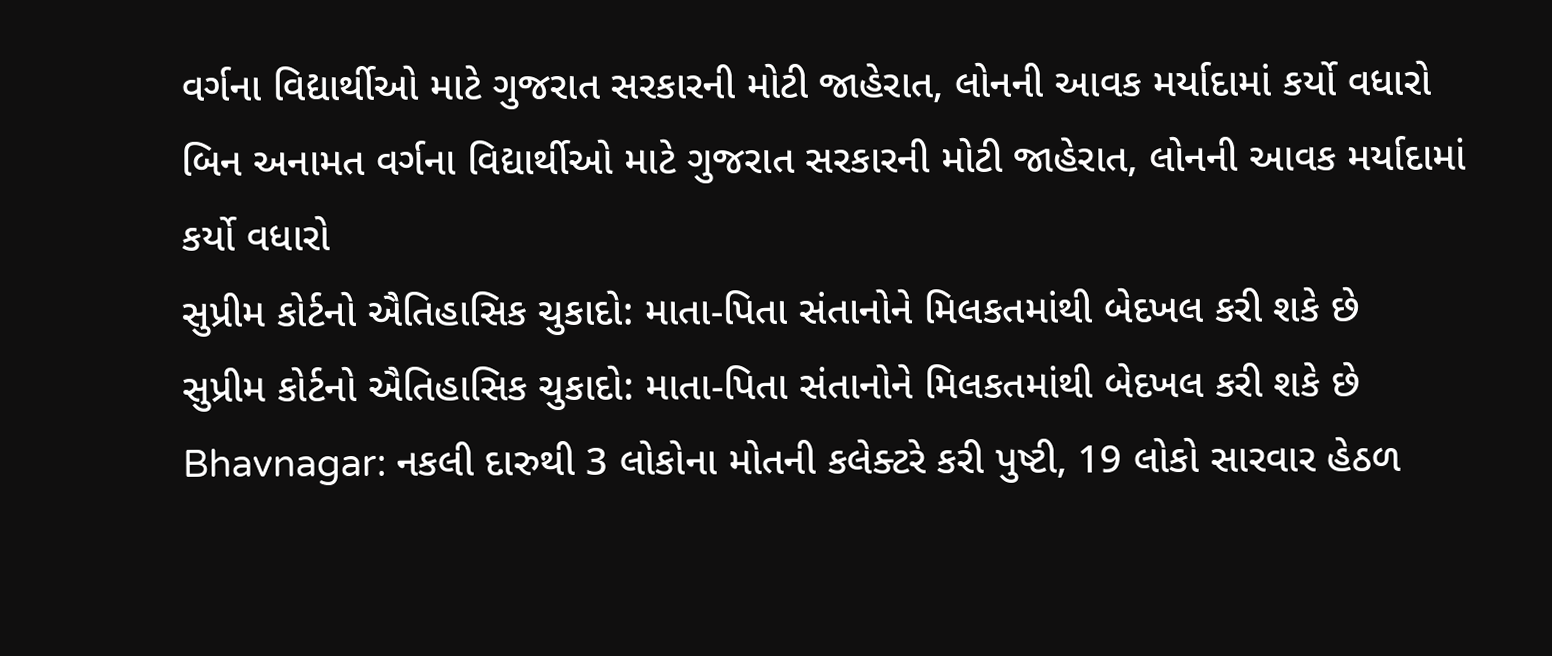વર્ગના વિદ્યાર્થીઓ માટે ગુજરાત સરકારની મોટી જાહેરાત, લોનની આવક મર્યાદામાં કર્યો વધારો
બિન અનામત વર્ગના વિદ્યાર્થીઓ માટે ગુજરાત સરકારની મોટી જાહેરાત, લોનની આવક મર્યાદામાં કર્યો વધારો
સુપ્રીમ કોર્ટનો ઐતિહાસિક ચુકાદો: માતા-પિતા સંતાનોને મિલકતમાંથી બેદખલ કરી શકે છે
સુપ્રીમ કોર્ટનો ઐતિહાસિક ચુકાદો: માતા-પિતા સંતાનોને મિલકતમાંથી બેદખલ કરી શકે છે
Bhavnagar: નકલી દારુથી 3 લોકોના મોતની કલેક્ટરે કરી પુષ્ટી, 19 લોકો સારવાર હેઠળ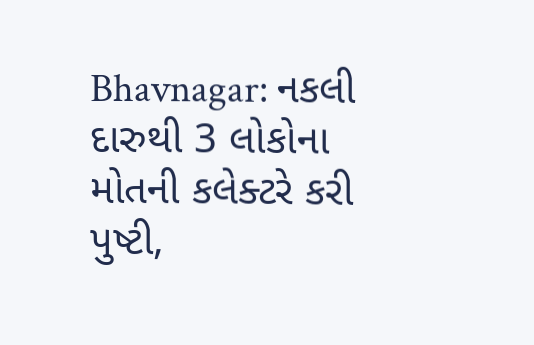Bhavnagar: નકલી દારુથી 3 લોકોના મોતની કલેક્ટરે કરી પુષ્ટી,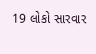19 લોકો સારવાર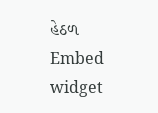હેઠળ
Embed widget